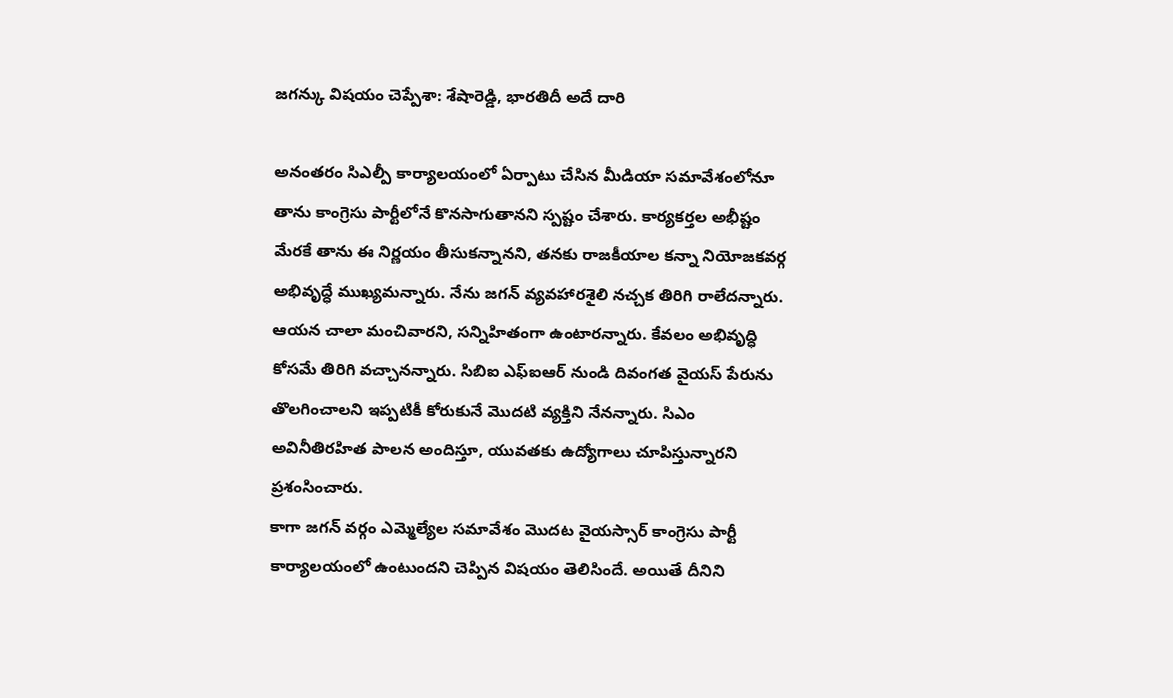జగన్కు విషయం చెప్పేశా: శేషారెడ్డి, భారతిదీ అదే దారి

అనంతరం సిఎల్పీ కార్యాలయంలో ఏర్పాటు చేసిన మీడియా సమావేశంలోనూ తాను కాంగ్రెసు పార్టీలోనే కొనసాగుతానని స్పష్టం చేశారు. కార్యకర్తల అభీష్టం మేరకే తాను ఈ నిర్ణయం తీసుకన్నానని, తనకు రాజకీయాల కన్నా నియోజకవర్గ అభివృద్ధే ముఖ్యమన్నారు. నేను జగన్ వ్యవహారశైలి నచ్చక తిరిగి రాలేదన్నారు. ఆయన చాలా మంచివారని, సన్నిహితంగా ఉంటారన్నారు. కేవలం అభివృద్ధి కోసమే తిరిగి వచ్చానన్నారు. సిబిఐ ఎఫ్ఐఆర్ నుండి దివంగత వైయస్ పేరును తొలగించాలని ఇప్పటికీ కోరుకునే మొదటి వ్యక్తిని నేనన్నారు. సిఎం అవినీతిరహిత పాలన అందిస్తూ, యువతకు ఉద్యోగాలు చూపిస్తున్నారని ప్రశంసించారు.
కాగా జగన్ వర్గం ఎమ్మెల్యేల సమావేశం మొదట వైయస్సార్ కాంగ్రెసు పార్టీ కార్యాలయంలో ఉంటుందని చెప్పిన విషయం తెలిసిందే. అయితే దీనిని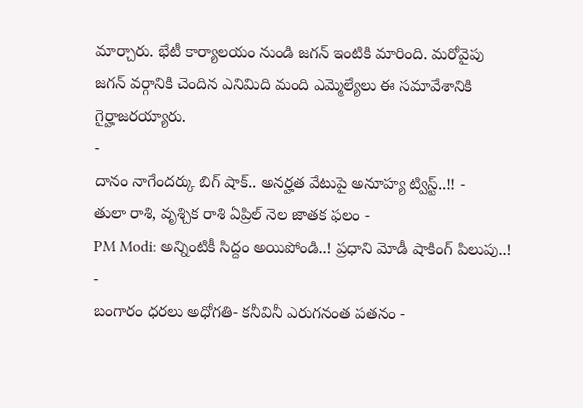మార్చారు. భేటీ కార్యాలయం నుండి జగన్ ఇంటికి మారింది. మరోవైపు జగన్ వర్గానికి చెందిన ఎనిమిది మంది ఎమ్మెల్యేలు ఈ సమావేశానికి గైర్హాజరయ్యారు.
-
దానం నాగేందర్కు బిగ్ షాక్.. అనర్హత వేటుపై అనూహ్య ట్విస్ట్..!! -
తులా రాశి, వృశ్చిక రాశి ఏప్రిల్ నెల జాతక ఫలం -
PM Modi: అన్నింటికీ సిద్దం అయిపోండి..! ప్రధాని మోడీ షాకింగ్ పిలుపు..! -
బంగారం ధరలు అధోగతి- కనీవినీ ఎరుగనంత పతనం -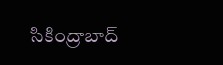సికింద్రాబాద్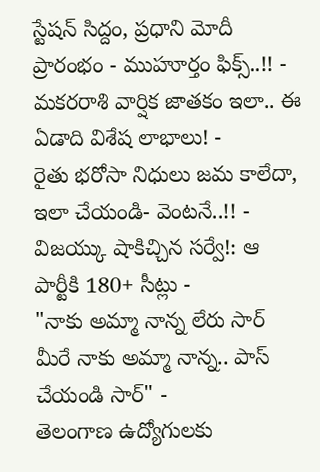స్టేషన్ సిద్దం, ప్రధాని మోదీ ప్రారంభం - ముహూర్తం ఫిక్స్..!! -
మకరరాశి వార్షిక జాతకం ఇలా.. ఈ ఏడాది విశేష లాభాలు! -
రైతు భరోసా నిధులు జమ కాలేదా, ఇలా చేయండి- వెంటనే..!! -
విజయ్కు షాకిచ్చిన సర్వే!: ఆ పార్టీకి 180+ సీట్లు -
"నాకు అమ్మా నాన్న లేరు సార్ మీరే నాకు అమ్మా నాన్న.. పాస్ చేయండి సార్" -
తెలంగాణ ఉద్యోగులకు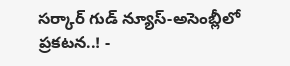సర్కార్ గుడ్ న్యూస్-అసెంబ్లీలో ప్రకటన..! -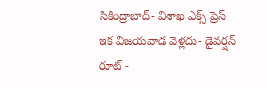సికింద్రాబాద్- విశాఖ ఎక్స్ ప్రెస్ ఇక విజయవాడ వెళ్లదు- డైవర్షన్ రూట్ -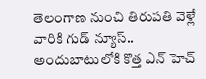తెలంగాణ నుంచి తిరుపతి వెళ్లే వారికి గుడ్ న్యూస్.. అందుబాటులోకి కొత్త ఎన్ హెచ్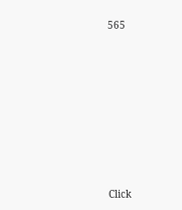565












Click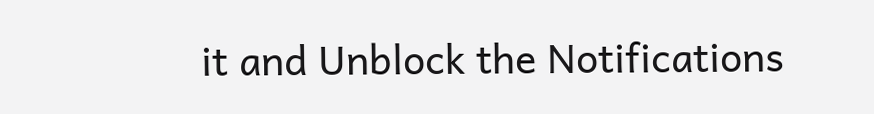it and Unblock the Notifications